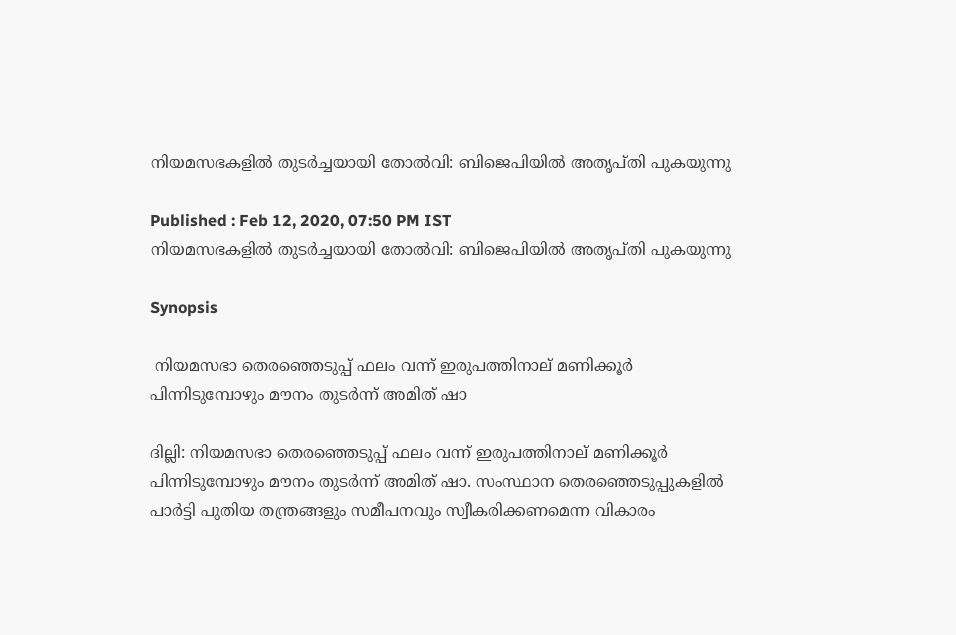നിയമസഭകളില്‍ തുടര്‍ച്ചയായി തോല്‍വി: ബിജെപിയില്‍ അതൃപ്തി പുകയുന്നു

Published : Feb 12, 2020, 07:50 PM IST
നിയമസഭകളില്‍ തുടര്‍ച്ചയായി തോല്‍വി: ബിജെപിയില്‍ അതൃപ്തി പുകയുന്നു

Synopsis

 നിയമസഭാ തെരഞ്ഞെടുപ്പ് ഫലം വന്ന് ഇരുപത്തിനാല് മണിക്കൂർ പിന്നിടുമ്പോഴും മൗനം തുടർന്ന് അമിത് ഷാ

ദില്ലി: നിയമസഭാ തെരഞ്ഞെടുപ്പ് ഫലം വന്ന് ഇരുപത്തിനാല് മണിക്കൂർ പിന്നിടുമ്പോഴും മൗനം തുടർന്ന് അമിത് ഷാ. സംസ്ഥാന തെരഞ്ഞെടുപ്പുകളില്‍ പാര്‍ട്ടി പുതിയ തന്ത്രങ്ങളും സമീപനവും സ്വീകരിക്കണമെന്ന വികാരം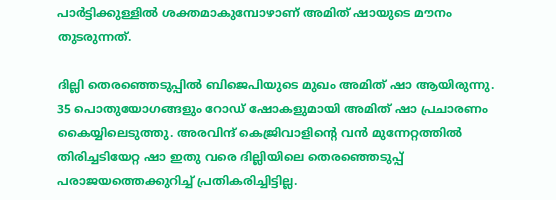പാർട്ടിക്കുള്ളിൽ ശക്തമാകുമ്പോഴാണ് അമിത് ഷായുടെ മൗനം തുടരുന്നത്.

ദില്ലി തെര‍ഞ്ഞെടുപ്പിൽ ബിജെപിയുടെ മുഖം അമിത് ഷാ ആയിരുന്നു. 35 പൊതുയോഗങ്ങളും റോഡ് ഷോകളുമായി അമിത് ഷാ പ്രചാരണം കൈയ്യിലെടുത്തു. അരവിന്ദ് കെജ്രിവാളിന്‍റെ വൻ മുന്നേറ്റത്തിൽ തിരിച്ചടിയേറ്റ ഷാ ഇതു വരെ ദില്ലിയിലെ തെര‍ഞ്ഞെടുപ്പ് പരാജയത്തെക്കുറിച്ച് പ്രതികരിച്ചിട്ടില്ല.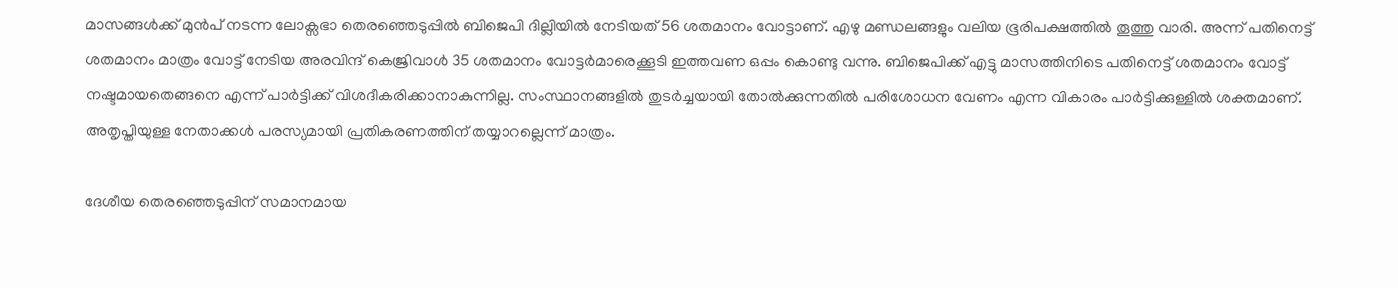മാസങ്ങള്‍ക്ക് മുന്‍പ് നടന്ന ലോക്സഭാ തെര‍ഞ്ഞെടുപ്പിൽ ബിജെപി ദില്ലിയിൽ നേടിയത് 56 ശതമാനം വോട്ടാണ്. എഴു മണ്ഡലങ്ങളും വലിയ ഭൂരിപക്ഷത്തിൽ തൂത്തു വാരി. അന്ന് പതിനെട്ട് ശതമാനം മാത്രം വോട്ട് നേടിയ അരവിന്ദ് കെജ്രിവാൾ 35 ശതമാനം വോട്ടർമാരെക്കൂടി ഇത്തവണ ഒപ്പം കൊണ്ടു വന്നു. ബിജെപിക്ക് എട്ടു മാസത്തിനിടെ പതിനെട്ട് ശതമാനം വോട്ട് നഷ്ടമായതെങ്ങനെ എന്ന് പാർട്ടിക്ക് വിശദീകരിക്കാനാകുന്നില്ല. സംസ്ഥാനങ്ങളിൽ തുടർച്ചയായി തോൽക്കുന്നതിൽ പരിശോധന വേണം എന്ന വികാരം പാർട്ടിക്കുള്ളിൽ ശക്തമാണ്. അതൃപ്തിയുള്ള നേതാക്കൾ പരസ്യമായി പ്രതികരണത്തിന് തയ്യാറല്ലെന്ന് മാത്രം.

ദേശീയ തെരഞ്ഞെടുപ്പിന് സമാനമായ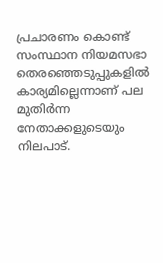പ്രചാരണം കൊണ്ട് സംസ്ഥാന നിയമസഭാ തെരഞ്ഞെടുപ്പുകളില്‍ കാര്യമില്ലെന്നാണ് പല മുതിർന്ന നേതാക്കളുടെയും നിലപാട്.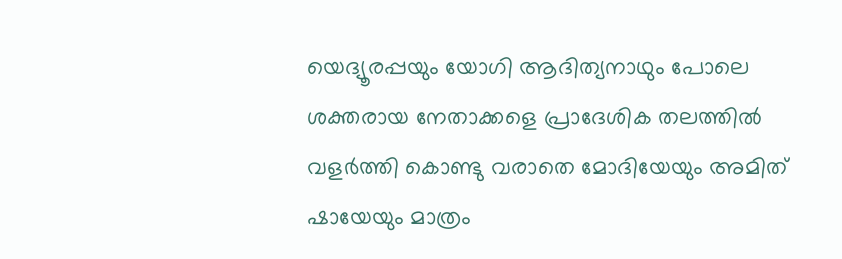യെദ്യൂരപ്പയും യോഗി ആദിത്യനാഥും പോലെ ശക്തരായ നേതാക്കളെ പ്രാദേശിക തലത്തില്‍ വളര്‍ത്തി കൊണ്ടു വരാതെ മോദിയേയും അമിത് ഷായേയും മാത്രം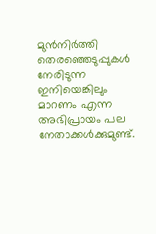മുന്‍നിര്‍ത്തി തെരഞ്ഞെടുപ്പുകള്‍ നേരിടുന്ന ഇനിയെങ്കിലും മാറണം എന്ന അഭിപ്രായം പല നേതാക്കള്‍ക്കുമുണ്ട്.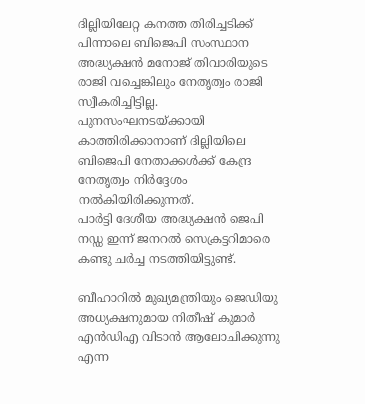ദില്ലിയിലേറ്റ കനത്ത തിരിച്ചടിക്ക് പിന്നാലെ ബിജെപി സംസ്ഥാന അദ്ധ്യക്ഷൻ മനോജ് തിവാരിയുടെ രാജി വച്ചെങ്കിലും നേതൃത്വം രാജി സ്വീകരിച്ചിട്ടില്ല. പുനസംഘനടയ്ക്കായി കാത്തിരിക്കാനാണ് ദില്ലിയിലെ ബിജെപി നേതാക്കള്‍ക്ക് കേന്ദ്ര നേതൃത്വം നിർദ്ദേശം നല്‍കിയിരിക്കുന്നത്.
പാർട്ടി ദേശീയ അദ്ധ്യക്ഷൻ ജെപി നഡ്ഡ ഇന്ന് ജനറൽ സെക്രട്ടറിമാരെ കണ്ടു ചര്‍ച്ച നടത്തിയിട്ടുണ്ട്.

ബീഹാറിൽ മുഖ്യമന്ത്രിയും ജെഡിയു അധ്യക്ഷനുമായ നിതീഷ് കുമാര്‍ എൻഡിഎ വിടാൻ ആലോചിക്കുന്നു എന്ന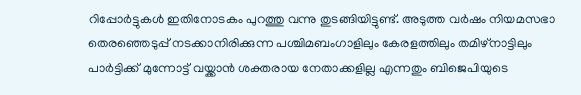റിപ്പോർട്ടുകള്‍ ഇതിനോടകം പുറത്തു വന്നു തുടങ്ങിയിട്ടുണ്ട്. അടുത്ത വര്‍ഷം നിയമസഭാ തെരഞ്ഞെടുപ്പ് നടക്കാനിരിക്കുന്ന പശ്ചിമബംഗാളിലും കേരളത്തിലും തമിഴ്നാട്ടിലും പാര്‍ട്ടിക്ക് മുന്നോട്ട് വയ്ക്കാന്‍ ശക്തരായ നേതാക്കളില്ല എന്നതും ബിജെപിയുടെ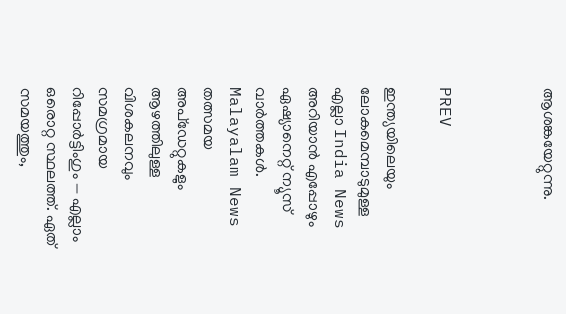ആശങ്കയേറ്റുന്നു.



PREV

ഇന്ത്യയിലെയും ലോകമെമ്പാടുമുള്ള എല്ലാ India News അറിയാൻ എപ്പോഴും ഏഷ്യാനെറ്റ് ന്യൂസ് വാർത്തകൾ. Malayalam News   തത്സമയ അപ്‌ഡേറ്റുകളും ആഴത്തിലുള്ള വിശകലനവും സമഗ്രമായ റിപ്പോർട്ടിംഗും — എല്ലാം ഒരൊറ്റ സ്ഥലത്ത്. ഏത് സമയത്തും,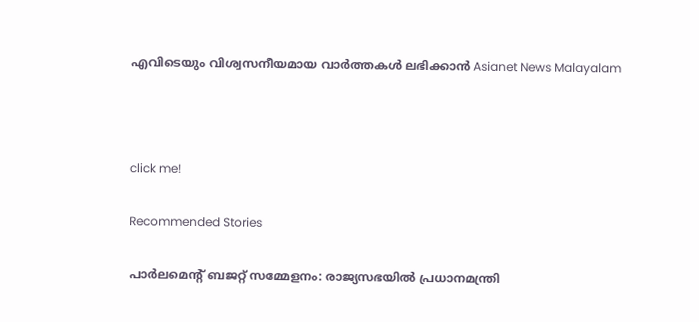എവിടെയും വിശ്വസനീയമായ വാർത്തകൾ ലഭിക്കാൻ Asianet News Malayalam



click me!

Recommended Stories

പാർലമെന്റ് ബജറ്റ് സമ്മേളനം: രാജ്യസഭയിൽ പ്രധാനമന്ത്രി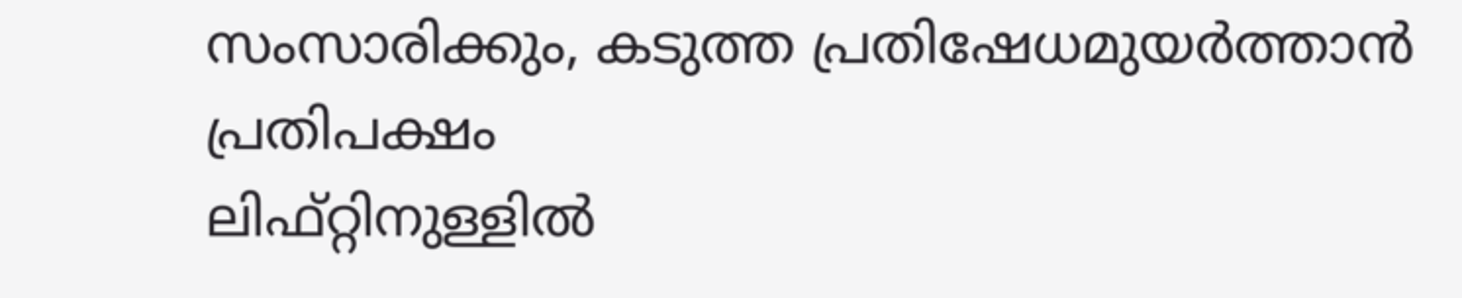സംസാരിക്കും, കടുത്ത പ്രതിഷേധമുയർത്താൻ പ്രതിപക്ഷം
ലിഫ്റ്റിനുള്ളിൽ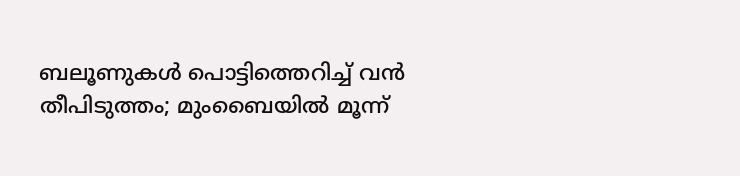ബലൂണുകൾ പൊട്ടിത്തെറിച്ച് വൻ തീപിടുത്തം; മുംബൈയിൽ മൂന്ന്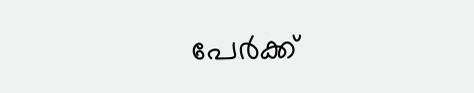പേർക്ക്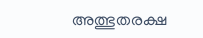അത്ഭുതരക്ഷ